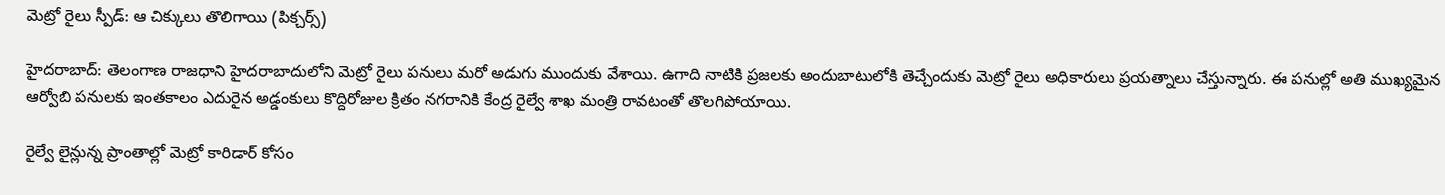మెట్రో రైలు స్పీడ్: ఆ చిక్కులు తొలిగాయి (పిక్చర్స్)

హైదరాబాద్: తెలంగాణ రాజధాని హైదరాబాదులోని మెట్రో రైలు పనులు మరో అడుగు ముందుకు వేశాయి. ఉగాది నాటికి ప్రజలకు అందుబాటులోకి తెచ్చేందుకు మెట్రో రైలు అధికారులు ప్రయత్నాలు చేస్తున్నారు. ఈ పనుల్లో అతి ముఖ్యమైన ఆర్వోబి పనులకు ఇంతకాలం ఎదురైన అడ్డంకులు కొద్దిరోజుల క్రితం నగరానికి కేంద్ర రైల్వే శాఖ మంత్రి రావటంతో తొలగిపోయాయి.

రైల్వే లైన్లున్న ప్రాంతాల్లో మెట్రో కారిడార్ కోసం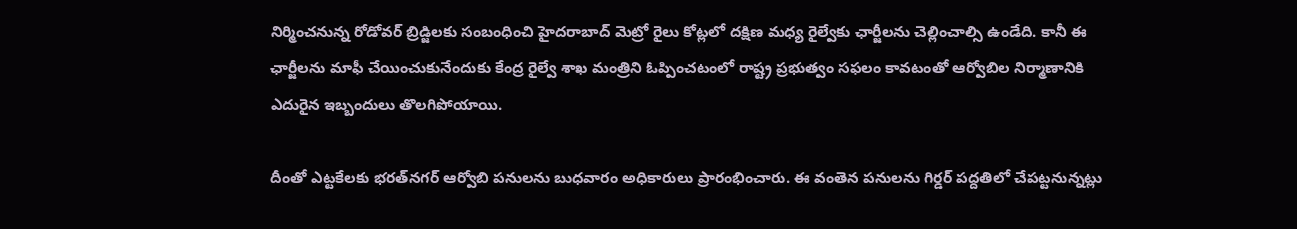నిర్మించనున్న రోడోవర్ బ్రిడ్జిలకు సంబంధించి హైదరాబాద్ మెట్రో రైలు కోట్లలో దక్షిణ మధ్య రైల్వేకు ఛార్జీలను చెల్లించాల్సి ఉండేది. కానీ ఈ ఛార్జీలను మాఫీ చేయించుకునేందుకు కేంద్ర రైల్వే శాఖ మంత్రిని ఓప్పించటంలో రాష్ట్ర ప్రభుత్వం సఫలం కావటంతో ఆర్వోబిల నిర్మాణానికి ఎదురైన ఇబ్బందులు తొలగిపోయాయి.

దీంతో ఎట్టకేలకు భరత్‌నగర్ ఆర్వోబి పనులను బుధవారం అధికారులు ప్రారంభించారు. ఈ వంతెన పనులను గిర్డర్ పద్దతిలో చేపట్టనున్నట్లు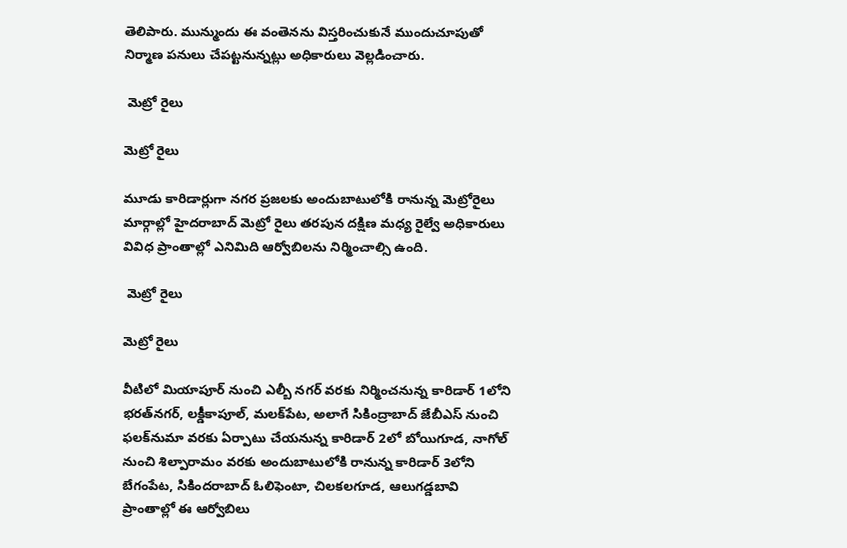తెలిపారు. మున్ముందు ఈ వంతెనను విస్తరించుకునే ముందుచూపుతో నిర్మాణ పనులు చేపట్టనున్నట్లు అధికారులు వెల్లడించారు.

 మెట్రో రైలు

మెట్రో రైలు

మూడు కారిడార్లుగా నగర ప్రజలకు అందుబాటులోకి రానున్న మెట్రోరైలు మార్గాల్లో హైదరాబాద్ మెట్రో రైలు తరపున దక్షిణ మధ్య రైల్వే అధికారులు వివిధ ప్రాంతాల్లో ఎనిమిది ఆర్వోబిలను నిర్మించాల్సి ఉంది.

 మెట్రో రైలు

మెట్రో రైలు

వీటిలో మియాపూర్ నుంచి ఎల్బీ నగర్ వరకు నిర్మించనున్న కారిడార్ 1లోని భరత్‌నగర్, లక్డీకాపూల్, మలక్‌పేట, అలాగే సికింద్రాబాద్ జేబీఎస్ నుంచి ఫలక్‌నుమా వరకు ఏర్పాటు చేయనున్న కారిడార్ 2లో బోయిగూడ, నాగోల్ నుంచి శిల్పారామం వరకు అందుబాటులోకి రానున్న కారిడార్ 3లోని బేగంపేట, సికిందరాబాద్ ఓలిఫెంటా, చిలకలగూడ, ఆలుగడ్డబావి ప్రాంతాల్లో ఈ ఆర్వోబిలు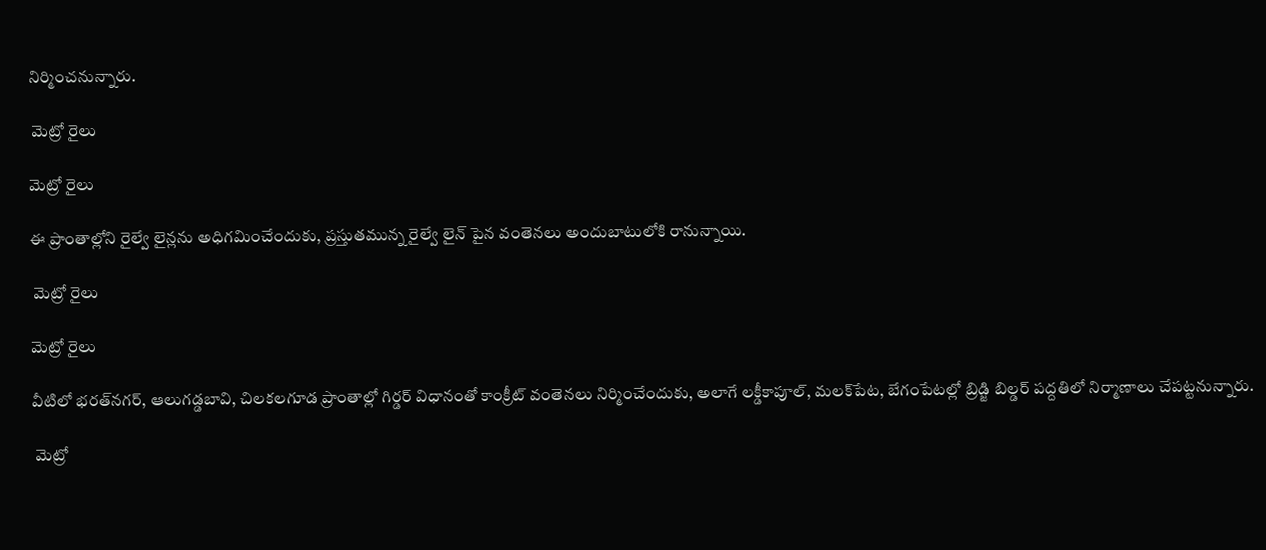నిర్మించనున్నారు.

 మెట్రో రైలు

మెట్రో రైలు

ఈ ప్రాంతాల్లోని రైల్వే లైన్లను అధిగమించేందుకు, ప్రస్తుతమున్న రైల్వే లైన్ పైన వంతెనలు అందుబాటులోకి రానున్నాయి.

 మెట్రో రైలు

మెట్రో రైలు

వీటిలో భరత్‌నగర్, ఆలుగడ్డబావి, చిలకలగూడ ప్రాంతాల్లో గిర్డర్ విధానంతో కాంక్రీట్ వంతెనలు నిర్మించేందుకు, అలాగే లక్డీకాపూల్, మలక్‌పేట, బేగంపేటల్లో బ్రిడ్జి బిల్డర్ పద్దతిలో నిర్మాణాలు చేపట్టనున్నారు.

 మెట్రో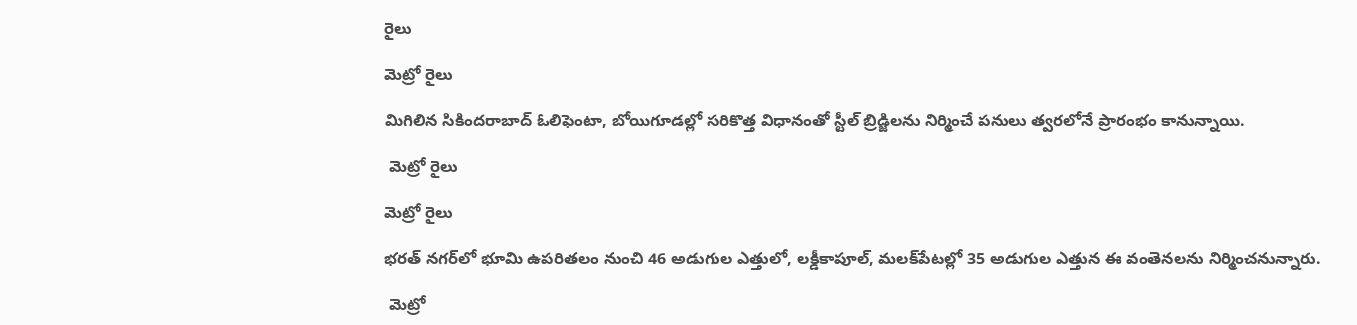రైలు

మెట్రో రైలు

మిగిలిన సికిందరాబాద్ ఓలిఫెంటా, బోయిగూడల్లో సరికొత్త విధానంతో స్టీల్ బ్రిడ్జిలను నిర్మించే పనులు త్వరలోనే ప్రారంభం కానున్నాయి.

 మెట్రో రైలు

మెట్రో రైలు

భరత్ నగర్‌లో భూమి ఉపరితలం నుంచి 46 అడుగుల ఎత్తులో, లక్డీకాపూల్, మలక్‌పేటల్లో 35 అడుగుల ఎత్తున ఈ వంతెనలను నిర్మించనున్నారు.

 మెట్రో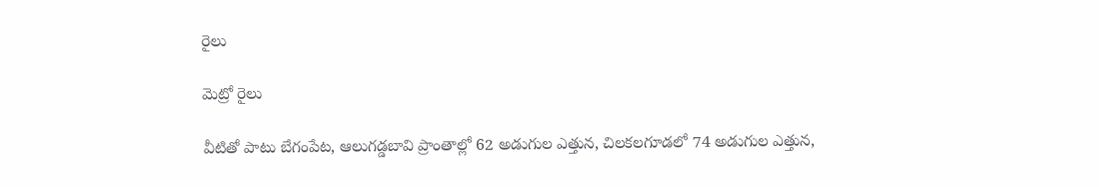రైలు

మెట్రో రైలు

వీటితో పాటు బేగంపేట, ఆలుగడ్డబావి ప్రాంతాల్లో 62 అడుగుల ఎత్తున, చిలకలగూడలో 74 అడుగుల ఎత్తున,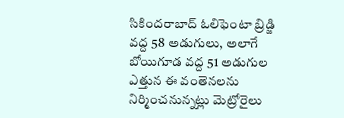సికిందరాబాద్ ఓలిఫెంటా బ్రిడ్జి వద్ద 58 అడుగులు, అలాగే బోయిగూడ వద్ద 51 అడుగుల ఎత్తున ఈ వంతెనలను నిర్మించనున్నట్లు మెట్రోరైలు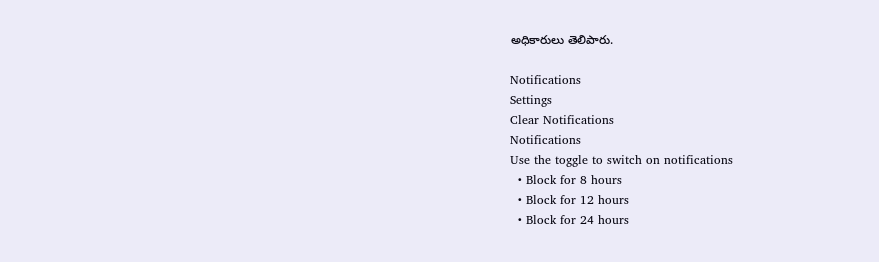అధికారులు తెలిపారు.

Notifications
Settings
Clear Notifications
Notifications
Use the toggle to switch on notifications
  • Block for 8 hours
  • Block for 12 hours
  • Block for 24 hours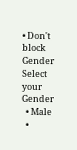• Don't block
Gender
Select your Gender
  • Male
  •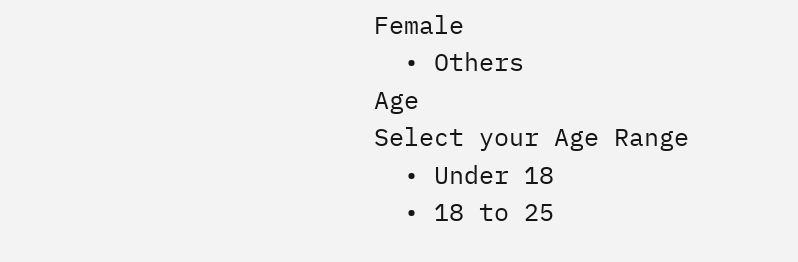Female
  • Others
Age
Select your Age Range
  • Under 18
  • 18 to 25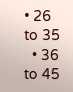• 26 to 35
  • 36 to 45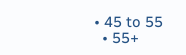• 45 to 55
  • 55+